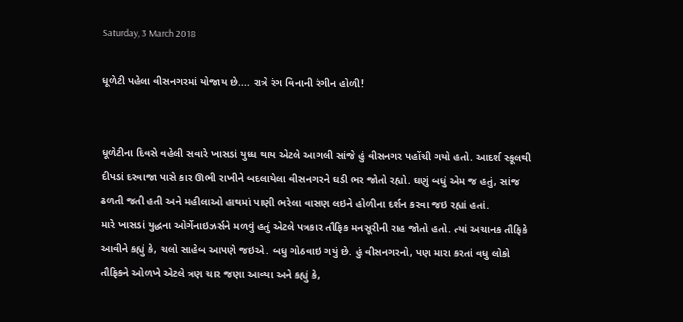Saturday, 3 March 2018

ધૂળેટી પહેલા વીસનગરમાં યોજાય છે.... રાત્રે રંગ વિનાની રંગીન હોળી!


ધૂળેટીના દિવસે વહેલી સવારે ખાસડાં યુધ્ધ થાય એટલે આગલી સાંજે હું વીસનગર પહોંચી ગયો હતો. આદર્શ સ્કૂલથી દીપડાં દરવાજા પાસે કાર ઊભી રાખીને બદલાયેલા વીસનગરને ઘડી ભર જોતો રહ્યો. ઘણું બધું એમ જ હતું, સાંજ ઢળતી જતી હતી અને મહીલાઓ હાથમાં પાણી ભરેલા વાસણ લઇને હોળીના દર્શન કરવા જઇ રહ્યાં હતાં.
મારે ખાસડાં યુદ્ધના ઓર્ગેનાઇઝર્સને મળવું હતું એટલે પત્રકાર તૌફિક મનસૂરીની રાહ જોતો હતો. ત્યાં અચાનક તૌફિકે આવીને કહ્યું કે, ચલો સાહેબ આપણે જઇએ. બધુ ગોઠવાઇ ગયું છે. હું વીસનગરનો, પણ મારા કરતાં વધુ લોકો તૌફિકને ઓળખે એટલે ત્રણ ચાર જણા આવ્યા અને કહ્યું કે,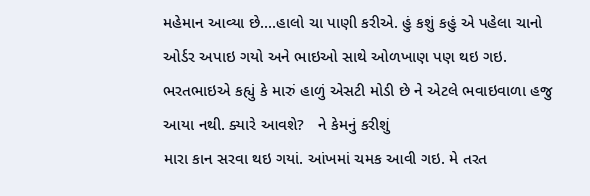મહેમાન આવ્યા છે....હાલો ચા પાણી કરીએ. હું કશું કહું એ પહેલા ચાનો ઓર્ડર અપાઇ ગયો અને ભાઇઓ સાથે ઓળખાણ પણ થઇ ગઇ. ભરતભાઇએ કહ્યું કે મારું હાળું એસટી મોડી છે ને એટલે ભવાઇવાળા હજુ આયા નથી. ક્યારે આવશે?   ને કેમનું કરીશું
મારા કાન સરવા થઇ ગયાં. આંખમાં ચમક આવી ગઇ. મે તરત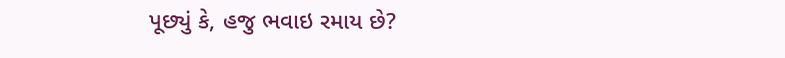પૂછ્યું કે, હજુ ભવાઇ રમાય છે?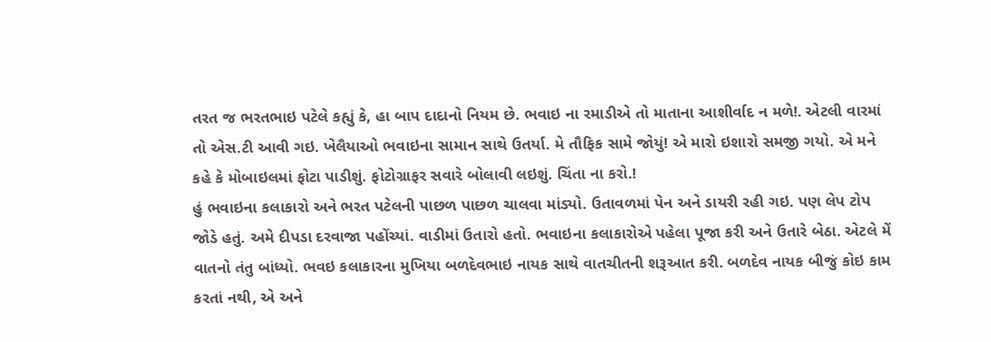તરત જ ભરતભાઇ પટેલે કહ્યું કે, હા બાપ દાદાનો નિયમ છે. ભવાઇ ના રમાડીએ તો માતાના આશીર્વાદ ન મળે!. એટલી વારમાં તો એસ.ટી આવી ગઇ. ખેલૈયાઓ ભવાઇના સામાન સાથે ઉતર્યા. મે તૌફિક સામે જોયું! એ મારો ઇશારો સમજી ગયો. એ મને કહે કે મોબાઇલમાં ફોટા પાડીશું. ફોટોગ્રાફર સવારે બોલાવી લઇશું. ચિંતા ના કરો.!
હું ભવાઇના કલાકારો અને ભરત પટેલની પાછળ પાછળ ચાલવા માંડ્યો. ઉતાવળમાં પેન અને ડાયરી રહી ગઇ. પણ લેપ ટોપ જોડે હતું. અમે દીપડા દરવાજા પહોંચ્યાં. વાડીમાં ઉતારો હતો. ભવાઇના કલાકારોએ પહેલા પૂજા કરી અને ઉતારે બેઠા. એટલે મેં વાતનો તંતુ બાંધ્યો. ભવઇ કલાકારના મુખિયા બળદેવભાઇ નાયક સાથે વાતચીતની શરૂઆત કરી. બળદેવ નાયક બીજું કોઇ કામ કરતાં નથી, એ અને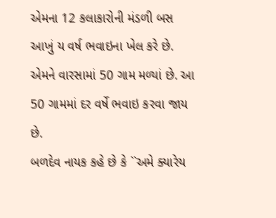એમના 12 કલાકારોની મંડળી બસ આખું ય વર્ષ ભવાઇના ખેલ કરે છે.
એમને વારસામાં 50 ગામ મળ્યાં છે. આ 50 ગામમાં દર વર્ષે ભવાઇ કરવા જાય છે.
બળદેવ નાયક કહે છે કે ``અમે ક્યારેય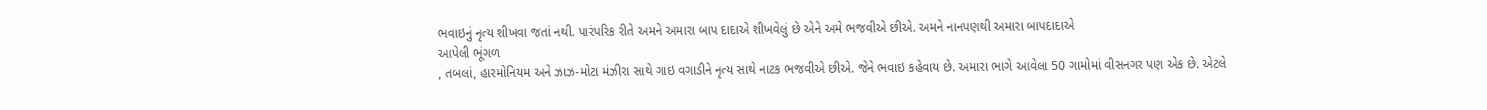ભવાઇનું નૃત્ય શીખવા જતાં નથી. પારંપરિક રીતે અમને અમારા બાપ દાદાએ શીખવેલું છે એને અમે ભજવીએ છીએ. અમને નાનપણથી અમારા બાપદાદાએ
આપેલી ભૂંગળ
, તબલાં, હારમોનિયમ અને ઝાઝ-મોટા મંઝીરા સાથે ગાઇ વગાડીને નૃત્ય સાથે નાટક ભજવીએ છીએ. જેને ભવાઇ કહેવાય છે. અમારા ભાગે આવેલા 50 ગામોમાં વીસનગર પણ એક છે. એટલે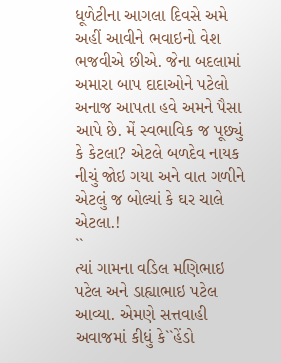ધૂળેટીના આગલા દિવસે અમે અહીં આવીને ભવાઇનો વેશ ભજવીએ છીએ. જેના બદલામાં અમારા બાપ દાદાઓને પટેલો અનાજ આપતા હવે અમને પૈસા આપે છે. મેં સ્વભાવિક જ પૂછ્યું કે કેટલા? એટલે બળદેવ નાયક નીચું જોઇ ગયા અને વાત ગળીને એટલું જ બોલ્યાં કે ઘર ચાલે એટલા.!
``
ત્યાં ગામના વડિલ મણિભાઇ પટેલ અને ડાહ્યાભાઇ પટેલ આવ્યા. એમણે સત્તવાહી અવાજમાં કીધું કે``હેંડો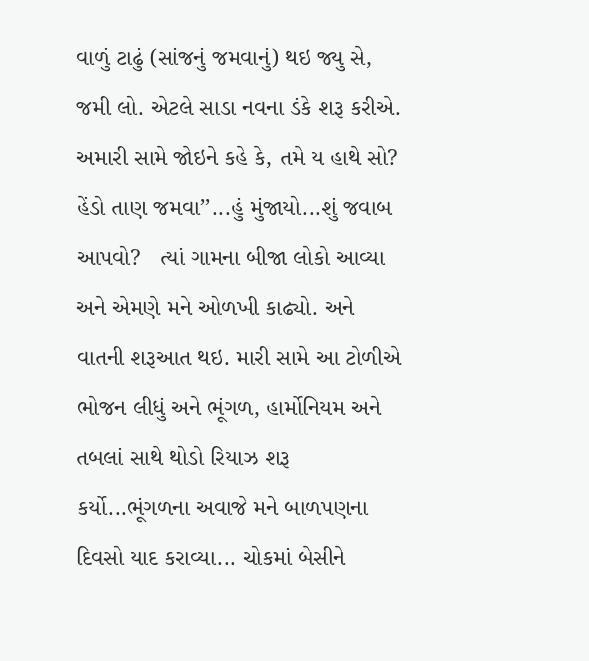વાળું ટાઢું (સાંજનું જમવાનું) થઇ જ્યુ સે, જમી લો. એટલે સાડા નવના ડંકે શરૂ કરીએ. અમારી સામે જોઇને કહે કે, તમે ય હાથે સો?  હેંડો તાણ જમવા’’...હું મુંજાયો...શું જવાબ આપવો?   ત્યાં ગામના બીજા લોકો આવ્યા અને એમણે મને ઓળખી કાઢ્યો. અને વાતની શરૂઆત થઇ. મારી સામે આ ટોળીએ ભોજન લીધું અને ભૂંગળ, હાર્મોનિયમ અને તબલાં સાથે થોડો રિયાઝ શરૂ કર્યો...ભૂંગળના અવાજે મને બાળપણના દિવસો યાદ કરાવ્યા... ચોકમાં બેસીને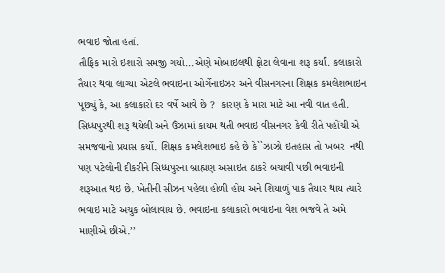ભવાઇ જોતા હતાં.
તૌફિક મારો ઇશારો સમજી ગયો...એણે મોબાઇલથી ફોટા લેવાના શરૂ કર્યાં. કલાકારો તૈયાર થવા લાગ્યા એટલે ભવાઇના ઓર્ગેનાઇઝર અને વીસનગરના શિક્ષક કમલેશભાઇન પૂછ્યું કે, આ કલાકારો દર વર્ષે આવે છે ?  કારણ કે મારા માટે આ નવી વાત હતી. સિધ્ધપુરથી શરૂ થયેલી અને ઉંઝામાં કાયમ થતી ભવાઇ વીસનગર કેવી રીતે પહોંચી એ સમજવાનો પ્રયાસ કર્યો. શિક્ષક કમલેશભાઇ કહે છે કે``ઝાઝો ઇતહાસ તો ખબર  નથી પણ પટેલોની દીકરીને સિધ્ધપુરના બ્રાહ્મણ અસાઇત ઠાકરે બચાવી પછી ભવાઇની શરૂઆત થઇ છે. ખેતીની સીઝન પહેલા હોળી હોય અને શિયાળું પાક તૈયાર થાય ત્યારે ભવાઇ માટે અચુક બોલાવાય છે. ભવાઇના કલાકારો ભવાઇના વેશ ભજવે તે અમે માણીએ છીએ.’’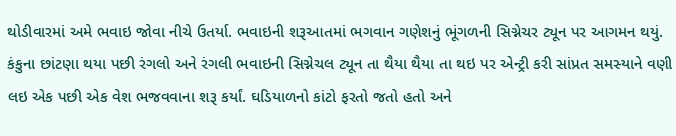થોડીવારમાં અમે ભવાઇ જોવા નીચે ઉતર્યા. ભવાઇની શરૂઆતમાં ભગવાન ગણેશનું ભૂંગળની સિગ્નેચર ટ્યૂન પર આગમન થયું. કંકુના છાંટણા થયા પછી રંગલો અને રંગલી ભવાઇની સિગ્નેચલ ટ્યૂન તા થૈયા થૈયા તા થઇ પર એન્ટ્રી કરી સાંપ્રત સમસ્યાને વણી લઇ એક પછી એક વેશ ભજવવાના શરૂ કર્યાં. ઘડિયાળનો કાંટો ફરતો જતો હતો અને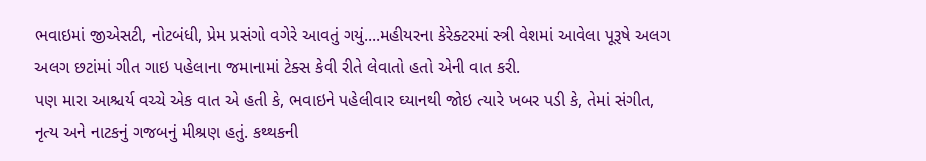ભવાઇમાં જીએસટી, નોટબંધી, પ્રેમ પ્રસંગો વગેરે આવતું ગયું....મહીયરના કેરેક્ટરમાં સ્ત્રી વેશમાં આવેલા પૂરૂષે અલગ અલગ છટાંમાં ગીત ગાઇ પહેલાના જમાનામાં ટેક્સ કેવી રીતે લેવાતો હતો એની વાત કરી.
પણ મારા આશ્ચર્ય વચ્ચે એક વાત એ હતી કે, ભવાઇને પહેલીવાર ઘ્યાનથી જોઇ ત્યારે ખબર પડી કે, તેમાં સંગીત, નૃત્ય અને નાટકનું ગજબનું મીશ્રણ હતું. કથ્થકની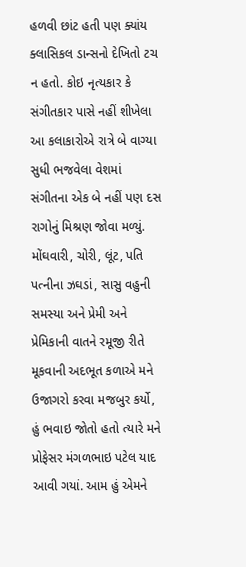હળવી છાંટ હતી પણ ક્યાંય ક્લાસિકલ ડાન્સનો દેખિતો ટચ ન હતો. કોઇ નૃત્યકાર કે સંગીતકાર પાસે નહીં શીખેલા આ કલાકારોએ રાત્રે બે વાગ્યા સુધી ભજવેલા વેશમાં સંગીતના એક બે નહીં પણ દસ રાગોનું મિશ્રણ જોવા મળ્યું. મોંઘવારી, ચોરી, લૂંટ, પતિ પત્નીના ઝઘડાં, સાસુ વહુની સમસ્યા અને પ્રેમી અને પ્રેમિકાની વાતને રમૂજી રીતે મૂકવાની અદભૂત કળાએ મને ઉજાગરો કરવા મજબુર કર્યો,
હું ભવાઇ જોતો હતો ત્યારે મને પ્રોફેસર મંગળભાઇ પટેલ યાદ આવી ગયાં. આમ હું એમને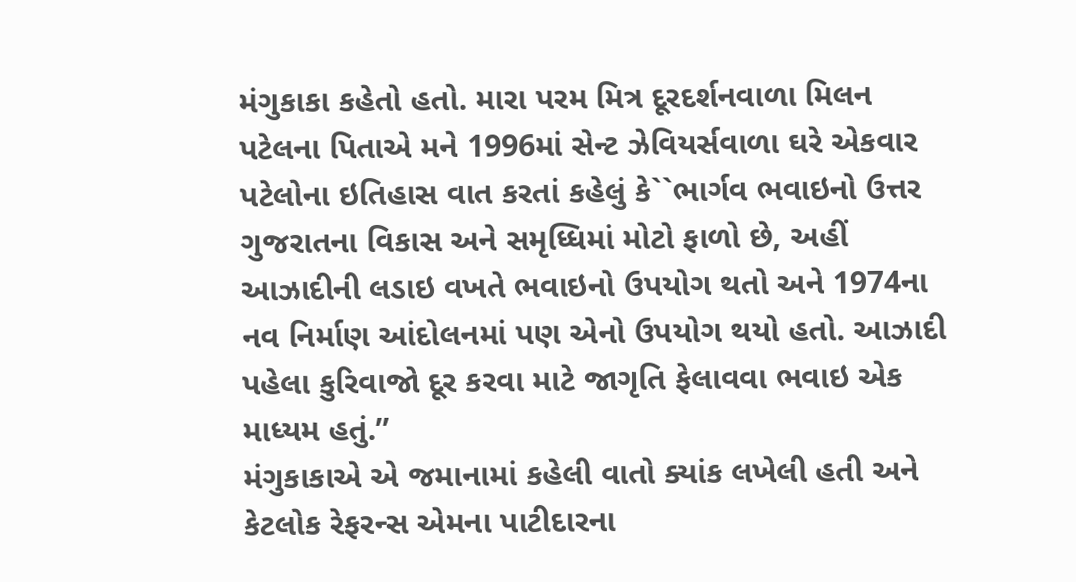મંગુકાકા કહેતો હતો. મારા પરમ મિત્ર દૂરદર્શનવાળા મિલન પટેલના પિતાએ મને 1996માં સેન્ટ ઝેવિયર્સવાળા ઘરે એકવાર પટેલોના ઇતિહાસ વાત કરતાં કહેલું કે``ભાર્ગવ ભવાઇનો ઉત્તર ગુજરાતના વિકાસ અને સમૃધ્ધિમાં મોટો ફાળો છે, અહીં આઝાદીની લડાઇ વખતે ભવાઇનો ઉપયોગ થતો અને 1974ના નવ નિર્માણ આંદોલનમાં પણ એનો ઉપયોગ થયો હતો. આઝાદી પહેલા કુરિવાજો દૂર કરવા માટે જાગૃતિ ફેલાવવા ભવાઇ એક માધ્યમ હતું.’’
મંગુકાકાએ એ જમાનામાં કહેલી વાતો ક્યાંક લખેલી હતી અને કેટલોક રેફરન્સ એમના પાટીદારના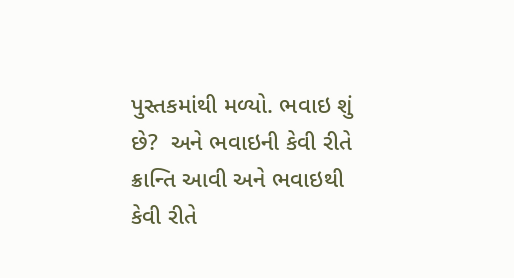પુસ્તકમાંથી મળ્યો. ભવાઇ શું છે?  અને ભવાઇની કેવી રીતે ક્રાન્તિ આવી અને ભવાઇથી કેવી રીતે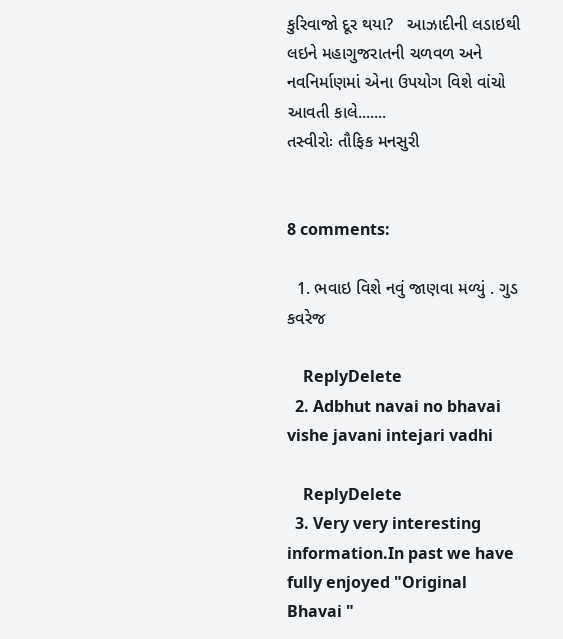કુરિવાજો દૂર થયા?   આઝાદીની લડાઇથી લઇને મહાગુજરાતની ચળવળ અને નવનિર્માણમાં એના ઉપયોગ વિશે વાંચો આવતી કાલે.......
તસ્વીરોઃ તૌફિક મનસુરી


8 comments:

  1. ભવાઇ વિશે નવું જાણવા મળ્યું . ગુડ કવરેજ

    ReplyDelete
  2. Adbhut navai no bhavai vishe javani intejari vadhi

    ReplyDelete
  3. Very very interesting information.In past we have fully enjoyed "Original Bhavai "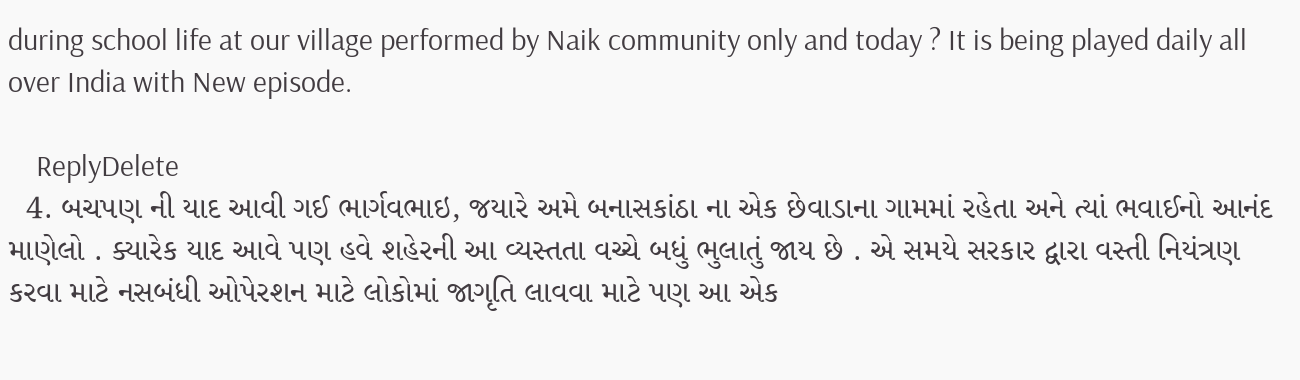during school life at our village performed by Naik community only and today ? It is being played daily all over India with New episode.

    ReplyDelete
  4. બચપણ ની યાદ આવી ગઈ ભાર્ગવભાઇ, જયારે અમે બનાસકાંઠા ના એક છેવાડાના ગામમાં રહેતા અને ત્યાં ભવાઈનો આનંદ માણેલો . ક્યારેક યાદ આવે પણ હવે શહેરની આ વ્યસ્તતા વચ્ચે બધું ભુલાતું જાય છે . એ સમયે સરકાર દ્વારા વસ્તી નિયંત્રણ કરવા માટે નસબંધી ઓપેરશન માટે લોકોમાં જાગૃતિ લાવવા માટે પણ આ એક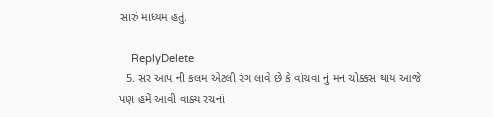સારું માધ્યમ હતું.

    ReplyDelete
  5. સર આપ ની કલમ એટલી રંગ લાવે છે કે વાંચવા નું મન ચોક્કસ થાય આજે પણ હમેં આવી વાક્ય રચનાં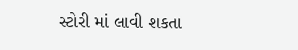સ્ટોરી માં લાવી શકતા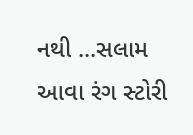નથી ...સલામ આવા રંગ સ્ટોરી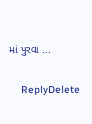માં પુરવા ...

    ReplyDelete